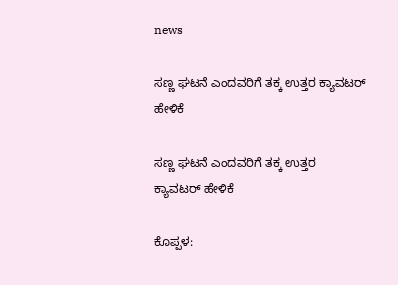news

ಸಣ್ಣ ಘಟನೆ ಎಂದವರಿಗೆ ತಕ್ಕ ಉತ್ತರ ಕ್ಯಾವಟರ್ ಹೇಳಿಕೆ

ಸಣ್ಣ ಘಟನೆ ಎಂದವರಿಗೆ ತಕ್ಕ ಉತ್ತರ
ಕ್ಯಾವಟರ್ ಹೇಳಿಕೆ

ಕೊಪ್ಪಳ: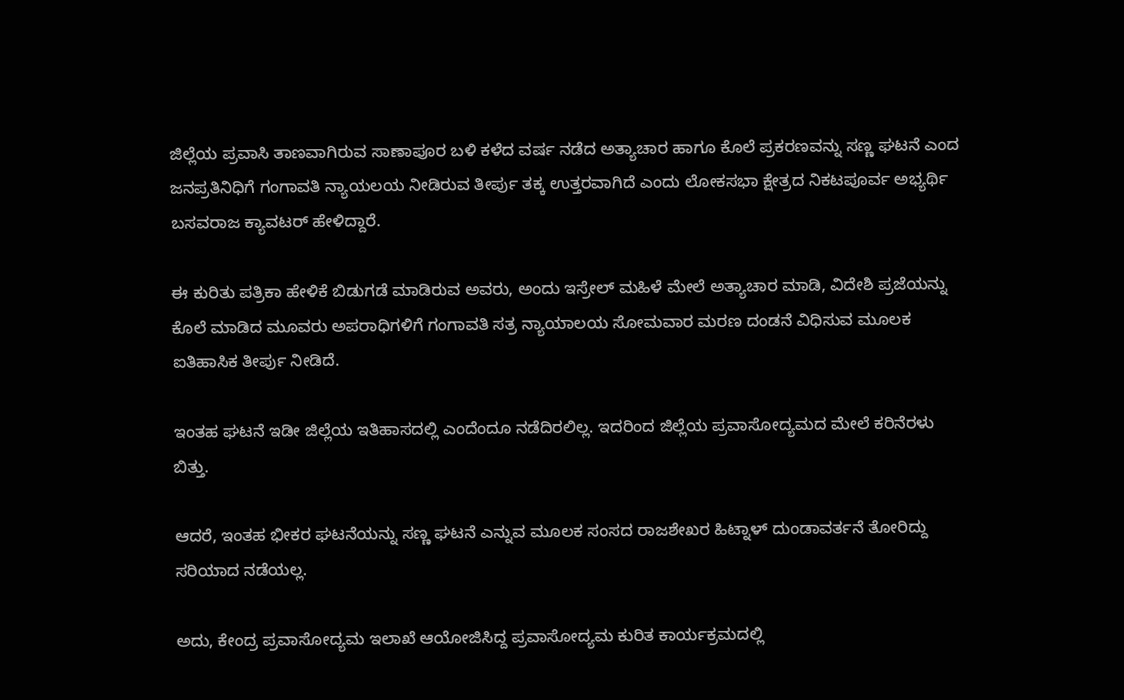ಜಿಲ್ಲೆಯ ಪ್ರವಾಸಿ ತಾಣವಾಗಿರುವ ಸಾಣಾಪೂರ ಬಳಿ ಕಳೆದ ವರ್ಷ ನಡೆದ ಅತ್ಯಾಚಾರ ಹಾಗೂ ಕೊಲೆ ಪ್ರಕರಣವನ್ನು ಸಣ್ಣ ಘಟನೆ ಎಂದ ಜನಪ್ರತಿನಿಧಿಗೆ ಗಂಗಾವತಿ ನ್ಯಾಯಲಯ ‌ನೀಡಿರುವ ತೀರ್ಪು ತಕ್ಕ ಉತ್ತರವಾಗಿದೆ ಎಂದು ಲೋಕಸಭಾ ಕ್ಷೇತ್ರದ ನಿಕಟಪೂರ್ವ ಅಭ್ಯರ್ಥಿ ಬಸವರಾಜ ಕ್ಯಾವಟರ್ ಹೇಳಿದ್ದಾರೆ.

ಈ ಕುರಿತು ಪತ್ರಿಕಾ ಹೇಳಿಕೆ ಬಿಡುಗಡೆ ಮಾಡಿರುವ ಅವರು, ಅಂದು ಇಸ್ರೇಲ್ ಮಹಿಳೆ ಮೇಲೆ ಅತ್ಯಾಚಾರ ಮಾಡಿ, ವಿದೇಶಿ ಪ್ರಜೆಯನ್ನು ಕೊಲೆ ಮಾಡಿದ ಮೂವರು ಅಪರಾಧಿಗಳಿಗೆ ಗಂಗಾವತಿ ಸತ್ರ ನ್ಯಾಯಾಲಯ ಸೋಮವಾರ ಮರಣ ದಂಡನೆ ವಿಧಿಸುವ ಮೂಲಕ ಐತಿಹಾಸಿಕ ತೀರ್ಪು ನೀಡಿದೆ.

ಇಂತಹ ಘಟನೆ ಇಡೀ ಜಿಲ್ಲೆಯ ಇತಿಹಾಸದಲ್ಲಿ ಎಂದೆಂದೂ ನಡೆದಿರಲಿಲ್ಲ. ಇದರಿಂದ ಜಿಲ್ಲೆಯ ಪ್ರವಾಸೋದ್ಯಮದ ಮೇಲೆ ಕರಿನೆರಳು ಬಿತ್ತು.

ಆದರೆ, ಇಂತಹ ಭೀಕರ ಘಟನೆಯನ್ನು ಸಣ್ಣ ಘಟನೆ ಎನ್ನುವ ಮೂಲಕ ಸಂಸದ ರಾಜಶೇಖರ ಹಿಟ್ನಾಳ್ ದುಂಡಾವರ್ತನೆ ತೋರಿದ್ದು ಸರಿಯಾದ ನಡೆಯಲ್ಲ.

ಅದು, ಕೇಂದ್ರ ಪ್ರವಾಸೋದ್ಯಮ ಇಲಾಖೆ ಆಯೋಜಿಸಿದ್ದ ಪ್ರವಾಸೋದ್ಯಮ ಕುರಿತ ಕಾರ್ಯಕ್ರಮದಲ್ಲಿ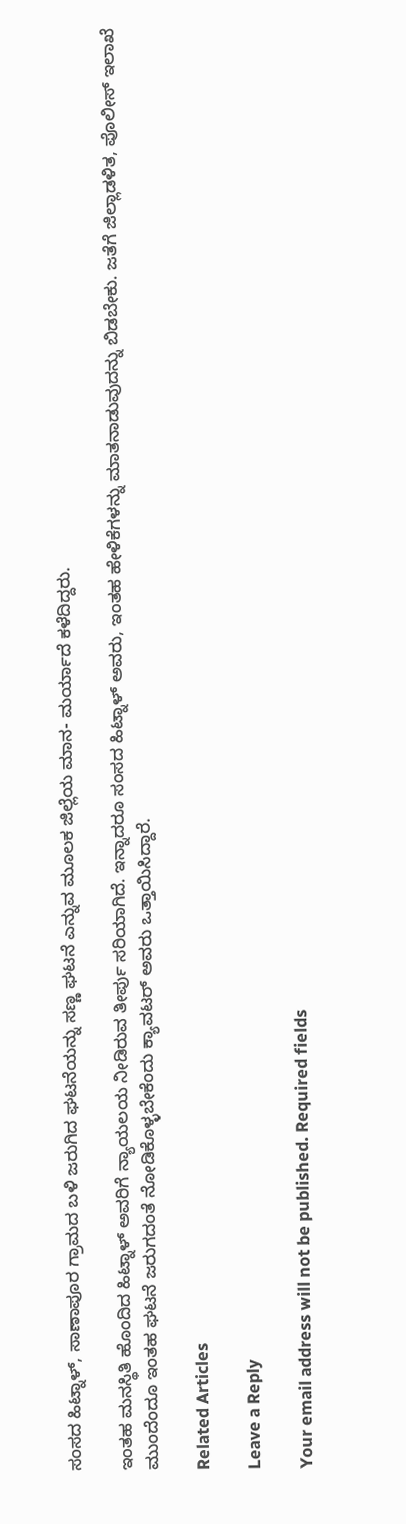ಸಂಸದ ಹಿಟ್ನಾಳ್, ಸಾಣಾಪೂರ ಗ್ರಾಮದ ಬಳಿ ಜರುಗಿದ ಘಟನೆಯನ್ನು ಸಣ್ಣ ಘಟನೆ ಎನ್ನುವ ಮೂಲಕ ಜಿಲ್ಲೆಯ ಮಾನ- ಮರ್ಯಾದೆ ಕಳೆದಿದ್ದರು.

ಇಂತಹ ಮನಸ್ಥಿತಿ ಹೊಂದಿದ ಹಿಟ್ನಾಳ್ ಅವರಿಗೆ ನ್ಯಾಯಲಯ ನೀಡಿರುವ ತೀರ್ಪು ಸರಿಯಾಗಿದೆ. ಇನ್ನಾದರೂ ಸಂಸದ ಹಿಟ್ನಾಳ್ ಅವರು, ಇಂತಹ ಹೇಳಿಕೆಗಳನ್ನು ಮಾತನಾಡುವುದನ್ನು ಬಿಡಬೇಕು. ಜತೆಗೆ ಜಿಲ್ಲಾಡಳಿತ, ಪೊಲೀಸ್ ಇಲಾಖೆ ಮುಂದೆಂದೂ ಇಂತಹ ಘಟನೆ ಜರುಗದಂತೆ ನೋಡಿಕೊಳ್ಳಬೇಕೆಂದು ಕ್ಯಾವಟರ್ ಅವರು ಒತ್ತಾಯಿಸಿದ್ದಾರೆ.

Related Articles

Leave a Reply

Your email address will not be published. Required fields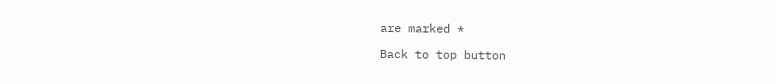are marked *

Back to top button